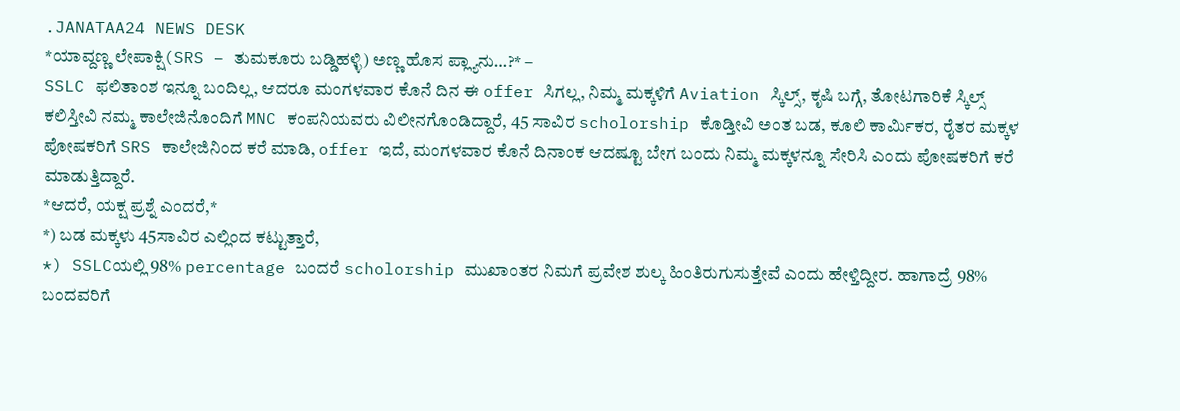.JANATAA24 NEWS DESK
*ಯಾವ್ದಣ್ಣ ಲೇಪಾಕ್ಷಿ(SRS – ತುಮಕೂರು ಬಡ್ಡಿಹಳ್ಳಿ) ಅಣ್ಣ ಹೊಸ ಪ್ಲ್ಯಾನು…?* –
SSLC ಫಲಿತಾಂಶ ಇನ್ನೂ ಬಂದಿಲ್ಲ, ಆದರೂ ಮಂಗಳವಾರ ಕೊನೆ ದಿನ ಈ offer ಸಿಗಲ್ಲ, ನಿಮ್ಮ ಮಕ್ಕಳಿಗೆ Aviation ಸ್ಕಿಲ್ಸ್, ಕೃಷಿ ಬಗ್ಗೆ, ತೋಟಗಾರಿಕೆ ಸ್ಕಿಲ್ಸ್ ಕಲಿಸ್ತೀವಿ ನಮ್ಮ ಕಾಲೇಜಿನೊಂದಿಗೆ MNC ಕಂಪನಿಯವರು ವಿಲೀನಗೊಂಡಿದ್ದಾರೆ, 45 ಸಾವಿರ scholorship ಕೊಡ್ತೀವಿ ಅಂತ ಬಡ, ಕೂಲಿ ಕಾರ್ಮಿಕರ, ರೈತರ ಮಕ್ಕಳ ಪೋಷಕರಿಗೆ SRS ಕಾಲೇಜಿನಿಂದ ಕರೆ ಮಾಡಿ, offer ಇದೆ, ಮಂಗಳವಾರ ಕೊನೆ ದಿನಾಂಕ ಆದಷ್ಟೂ ಬೇಗ ಬಂದು ನಿಮ್ಮ ಮಕ್ಕಳನ್ನೂ ಸೇರಿಸಿ ಎಂದು ಪೋಷಕರಿಗೆ ಕರೆ ಮಾಡುತ್ತಿದ್ದಾರೆ.
*ಆದರೆ, ಯಕ್ಷ ಪ್ರಶ್ನೆ ಎಂದರೆ,*
*) ಬಡ ಮಕ್ಕಳು 45ಸಾವಿರ ಎಲ್ಲಿಂದ ಕಟ್ಟುತ್ತಾರೆ,
*) SSLCಯಲ್ಲಿ 98% percentage ಬಂದರೆ scholorship ಮುಖಾಂತರ ನಿಮಗೆ ಪ್ರವೇಶ ಶುಲ್ಕ ಹಿಂತಿರುಗುಸುತ್ತೇವೆ ಎಂದು ಹೇಳ್ತಿದ್ದೀರ. ಹಾಗಾದ್ರೆ 98% ಬಂದವರಿಗೆ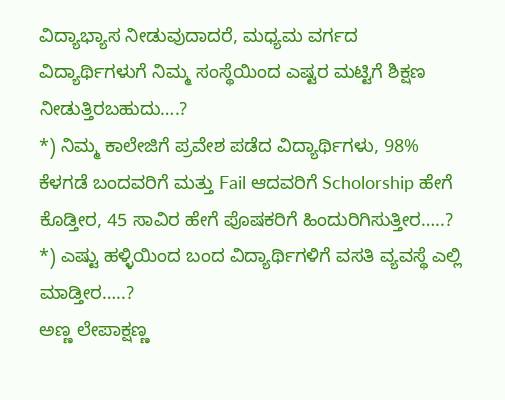ವಿದ್ಯಾಭ್ಯಾಸ ನೀಡುವುದಾದರೆ, ಮಧ್ಯಮ ವರ್ಗದ ವಿದ್ಯಾರ್ಥಿಗಳುಗೆ ನಿಮ್ಮ ಸಂಸ್ಥೆಯಿಂದ ಎಷ್ಟರ ಮಟ್ಟಿಗೆ ಶಿಕ್ಷಣ ನೀಡುತ್ತಿರಬಹುದು….?
*) ನಿಮ್ಮ ಕಾಲೇಜಿಗೆ ಪ್ರವೇಶ ಪಡೆದ ವಿದ್ಯಾರ್ಥಿಗಳು, 98% ಕೆಳಗಡೆ ಬಂದವರಿಗೆ ಮತ್ತು Fail ಆದವರಿಗೆ Scholorship ಹೇಗೆ ಕೊಡ್ತೀರ, 45 ಸಾವಿರ ಹೇಗೆ ಪೊಷಕರಿಗೆ ಹಿಂದುರಿಗಿಸುತ್ತೀರ…..?
*) ಎಷ್ಟು ಹಳ್ಳಿಯಿಂದ ಬಂದ ವಿದ್ಯಾರ್ಥಿಗಳಿಗೆ ವಸತಿ ವ್ಯವಸ್ಥೆ ಎಲ್ಲಿ ಮಾಡ್ತೀರ…..?
ಅಣ್ಣ ಲೇಪಾಕ್ಷಣ್ಣ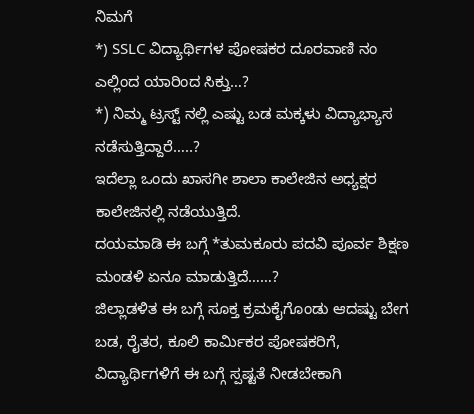ನಿಮಗೆ
*) SSLC ವಿದ್ಯಾರ್ಥಿಗಳ ಪೋಷಕರ ದೂರವಾಣಿ ನಂ ಎಲ್ಲಿಂದ ಯಾರಿಂದ ಸಿಕ್ತು…?
*) ನಿಮ್ಮ ಟ್ರಸ್ಟ್ ನಲ್ಲಿ ಎಷ್ಟು ಬಡ ಮಕ್ಕಳು ವಿದ್ಯಾಭ್ಯಾಸ ನಡೆಸುತ್ತಿದ್ದಾರೆ…..?
ಇದೆಲ್ಲಾ ಒಂದು ಖಾಸಗೀ ಶಾಲಾ ಕಾಲೇಜಿನ ಅಧ್ಯಕ್ಷರ ಕಾಲೇಜಿನಲ್ಲಿ ನಡೆಯುತ್ತಿದೆ.
ದಯಮಾಡಿ ಈ ಬಗ್ಗೆ *ತುಮಕೂರು ಪದವಿ ಪೂರ್ವ ಶಿಕ್ಷಣ ಮಂಡಳಿ ಏನೂ ಮಾಡುತ್ತಿದೆ……?
ಜಿಲ್ಲಾಡಳಿತ ಈ ಬಗ್ಗೆ ಸೂಕ್ತ ಕ್ರಮಕೈಗೊಂಡು ಆದಷ್ಟು ಬೇಗ ಬಡ, ರೈತರ, ಕೂಲಿ ಕಾರ್ಮಿಕರ ಪೋಷಕರಿಗೆ, ವಿದ್ಯಾರ್ಥಿಗಳಿಗೆ ಈ ಬಗ್ಗೆ ಸ್ಪಷ್ಟತೆ ನೀಡಬೇಕಾಗಿ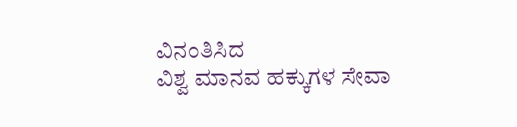ವಿನಂತಿಸಿದ
ವಿಶ್ವ ಮಾನವ ಹಕ್ಕುಗಳ ಸೇವಾ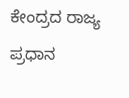ಕೇಂದ್ರದ ರಾಜ್ಯ ಪ್ರಧಾನ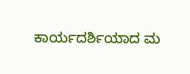ಕಾರ್ಯದರ್ಶಿಯಾದ ಮ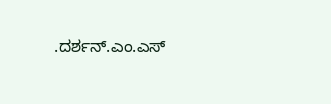.ದರ್ಶನ್.ಎಂ.ಎಸ್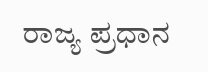ರಾಜ್ಯ ಪ್ರಧಾನ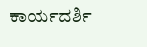ಕಾರ್ಯದರ್ಶಿ